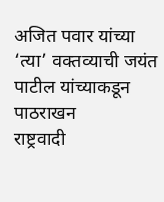अजित पवार यांच्या ‘त्या’ वक्तव्याची जयंत पाटील यांच्याकडून पाठराखन
राष्ट्रवादी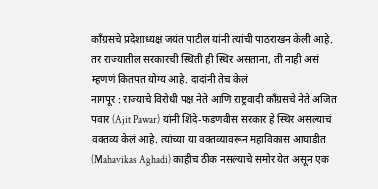काँग्रसचे प्रदेशाध्यक्ष जयंत पाटील यांनी त्यांची पाठराखन केली आहे. तर राज्यातील सरकारची स्थिती ही स्थिर असताना, ती नाही असं म्हणणं कितपत योग्य आहे. दादांनी तेच केलं
नागपूर : राज्याचे विरोधी पक्ष नेते आणि राष्ट्रवादी काँग्रसचे नेते अजित पवार (Ajit Pawar) यांनी शिंदे-फडणवीस सरकार हे स्थिर असल्याचं वक्तव्य केलं आहे. त्यांच्या या वक्तव्यावरून महाविकास आघाडीत (Mahavikas Aghadi) काहीच ठीक नसल्याचे समोर येत असून एक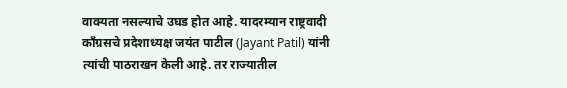वाक्यता नसल्याचे उघड होत आहे. यादरम्यान राष्ट्रवादी काँग्रसचे प्रदेशाध्यक्ष जयंत पाटील (Jayant Patil) यांनी त्यांची पाठराखन केली आहे. तर राज्यातील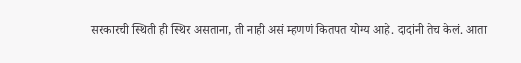सरकारची स्थिती ही स्थिर असताना, ती नाही असं म्हणणं कितपत योग्य आहे. दादांनी तेच केलं. आता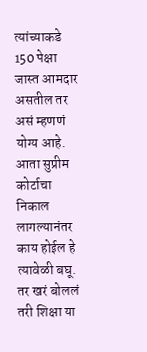त्यांच्याकडे 150 पेक्षा जास्त आमदार असतील तर असं म्हणणं योग्य आहे. आता सुप्रीम कोर्टाचा निकाल लागल्यानंतर काय होईल हे त्यावेळी बघू. तर खरं बोललं तरी शिक्षा या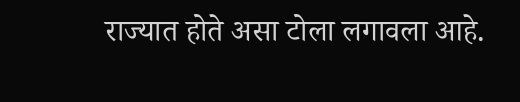राज्यात होते असा टोला लगावला आहे.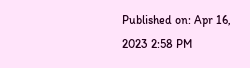Published on: Apr 16, 2023 2:58 PM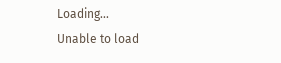Loading...
Unable to load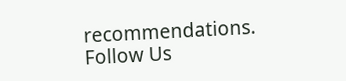recommendations.
Follow Us